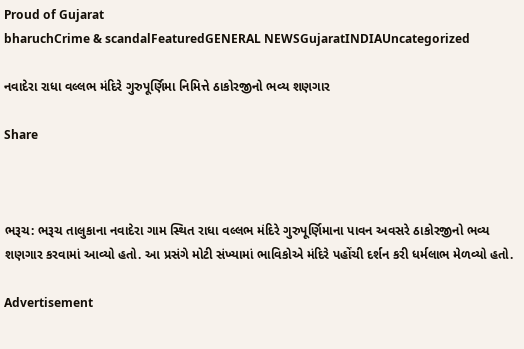Proud of Gujarat
bharuchCrime & scandalFeaturedGENERAL NEWSGujaratINDIAUncategorized

નવાદેરા રાધા વલ્લભ મંદિરે ગુરુપૂર્ણિમા નિમિત્તે ઠાકોરજીનો ભવ્ય શણગાર

Share



ભરૂચ: ભરૂચ તાલુકાના નવાદેરા ગામ સ્થિત રાધા વલ્લભ મંદિરે ગુરુપૂર્ણિમાના પાવન અવસરે ઠાકોરજીનો ભવ્ય શણગાર કરવામાં આવ્યો હતો. આ પ્રસંગે મોટી સંખ્યામાં ભાવિકોએ મંદિરે પહોંચી દર્શન કરી ધર્મલાભ મેળવ્યો હતો.

Advertisement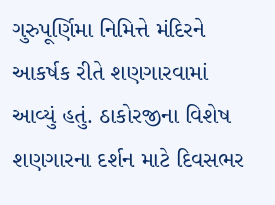ગુરુપૂર્ણિમા નિમિત્તે મંદિરને આકર્ષક રીતે શણગારવામાં આવ્યું હતું. ઠાકોરજીના વિશેષ શણગારના દર્શન માટે દિવસભર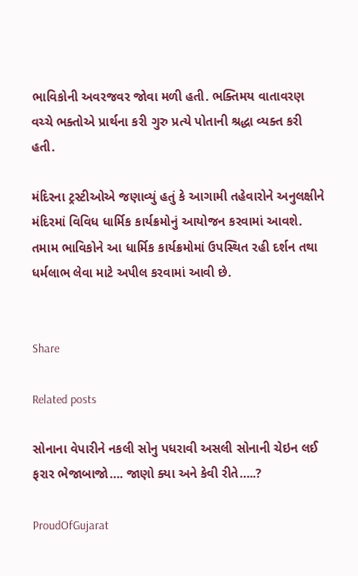ભાવિકોની અવરજવર જોવા મળી હતી. ભક્તિમય વાતાવરણ વચ્ચે ભક્તોએ પ્રાર્થના કરી ગુરુ પ્રત્યે પોતાની શ્રદ્ધા વ્યક્ત કરી હતી.

મંદિરના ટ્રસ્ટીઓએ જણાવ્યું હતું કે આગામી તહેવારોને અનુલક્ષીને મંદિરમાં વિવિધ ધાર્મિક કાર્યક્રમોનું આયોજન કરવામાં આવશે. તમામ ભાવિકોને આ ધાર્મિક કાર્યક્રમોમાં ઉપસ્થિત રહી દર્શન તથા ધર્મલાભ લેવા માટે અપીલ કરવામાં આવી છે.


Share

Related posts

સોનાના વેપારીને નકલી સોનુ પધરાવી અસલી સોનાની ચેઇન લઈ ફરાર ભેજાબાજો…. જાણો ક્યા અને કેવી રીતે…..?

ProudOfGujarat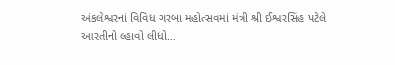અંકલેશ્વરનાં વિવિધ ગરબા મહોત્સવમાં મંત્રી શ્રી ઈશ્વરસિંહ પટેલે આરતીનો લ્હાવો લીધો…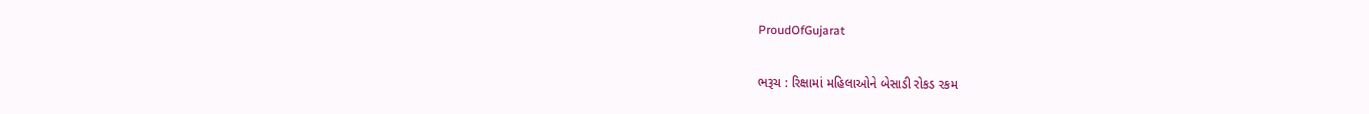ProudOfGujarat

ભરૂચ : રિક્ષામાં મહિલાઓને બેસાડી રોકડ રકમ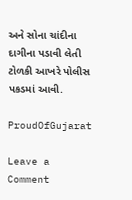અને સોના ચાંદીના દાગીના પડાવી લેતી ટોળકી આખરે પોલીસ પકડમાં આવી.

ProudOfGujarat

Leave a Comment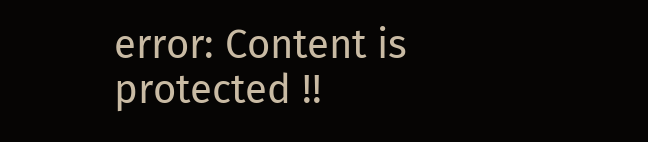error: Content is protected !!